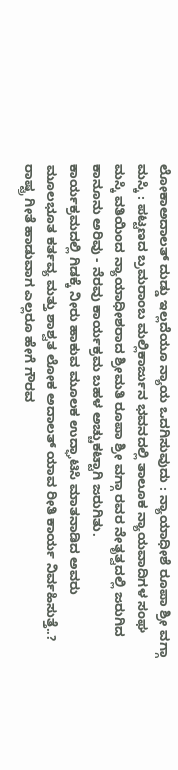ಲೋಕಾಅದಾಲತ್ ದುಡ್ಡು ಇಲ್ಲದೆಯೂ ನ್ಯಾಯ ಒದಗಿಸುವುದು : ನ್ಯಾಯಾಧೀಶೆ ರೂಪಾ ಶ್ರೀ ವಗ್ಗಾ
ಮಸ್ಕಿ : ಪಟ್ಟಣದ ಬ್ರಮರಾಂಬ ಮಲ್ಲಿಕಾರ್ಜುನ ಭವನದಲ್ಲಿ ತಾಲೂಕ ನ್ಯಾಯವಾದಿಗಳ ಸಂಘ ಮಸ್ಕಿ ವತಿಯಿಂದ ನ್ಯಾಯಾಧೀಶರಾದ ಶ್ರೀಮತಿ ರೂಪಾ ಶ್ರೀ ವಗ್ಗಾ ರವರ ನೇತೃತ್ವದಲ್ಲಿ ಜರುಗಿದ ಕಾನೂನು ಅರಿವು - ನೆರವು ಕಾರ್ಯಕ್ರಮ ಬಹಳ ಅಚ್ಚುಕಟ್ಟಾಗಿ ಜರುಗಿತು.
ಕಾರ್ಯಕ್ರಮದಲ್ಲಿ ಗಿಡಕ್ಕೆ ನೀರು ಹಾಕುವ ಮೂಲಕ ಉದ್ಘಾಟಿಸಿ ಮಾತನಾಡಿದ ಅವರು ಮೂಲಭೂತ ಕರ್ತವ್ಯ ಮತ್ತು ಶಾಶ್ವತ ಲೋಕ ಅದಾಲತ್ ಯಾವ ರೀತಿ ಕಾರ್ಯ ನಿರ್ವಹಿಸುತ್ತೆ..? ರಾಷ್ಟ್ರ ಗೀತೆ ಹಾಡುವಾಗ ಎಲ್ಲರೂ ಹೇಗೆ ಗೌರವ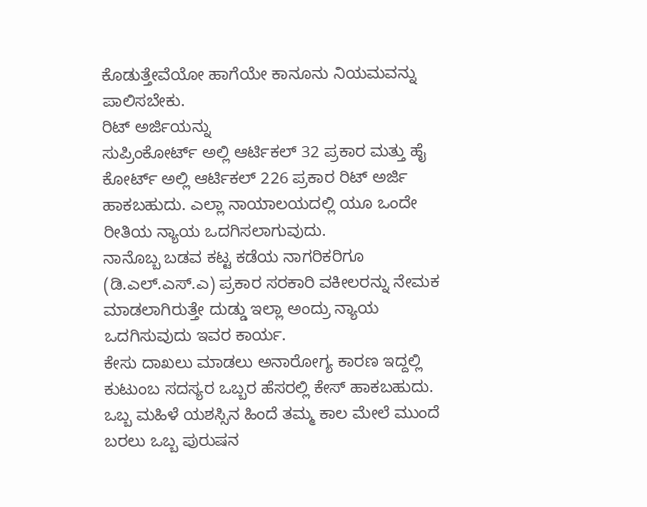ಕೊಡುತ್ತೇವೆಯೋ ಹಾಗೆಯೇ ಕಾನೂನು ನಿಯಮವನ್ನು ಪಾಲಿಸಬೇಕು.
ರಿಟ್ ಅರ್ಜಿಯನ್ನು
ಸುಪ್ರಿಂಕೋರ್ಟ್ ಅಲ್ಲಿ ಆರ್ಟಿಕಲ್ 32 ಪ್ರಕಾರ ಮತ್ತು ಹೈ ಕೋರ್ಟ್ ಅಲ್ಲಿ ಆರ್ಟಿಕಲ್ 226 ಪ್ರಕಾರ ರಿಟ್ ಅರ್ಜಿ ಹಾಕಬಹುದು. ಎಲ್ಲಾ ನಾಯಾಲಯದಲ್ಲಿ ಯೂ ಒಂದೇ ರೀತಿಯ ನ್ಯಾಯ ಒದಗಿಸಲಾಗುವುದು.
ನಾನೊಬ್ಬ ಬಡವ ಕಟ್ಟ ಕಡೆಯ ನಾಗರಿಕರಿಗೂ (ಡಿ.ಎಲ್.ಎಸ್.ಎ) ಪ್ರಕಾರ ಸರಕಾರಿ ವಕೀಲರನ್ನು ನೇಮಕ ಮಾಡಲಾಗಿರುತ್ತೇ ದುಡ್ಡು ಇಲ್ಲಾ ಅಂದ್ರು ನ್ಯಾಯ ಒದಗಿಸುವುದು ಇವರ ಕಾರ್ಯ.
ಕೇಸು ದಾಖಲು ಮಾಡಲು ಅನಾರೋಗ್ಯ ಕಾರಣ ಇದ್ದಲ್ಲಿ ಕುಟುಂಬ ಸದಸ್ಯರ ಒಬ್ಬರ ಹೆಸರಲ್ಲಿ ಕೇಸ್ ಹಾಕಬಹುದು.
ಒಬ್ಬ ಮಹಿಳೆ ಯಶಸ್ಸಿನ ಹಿಂದೆ ತಮ್ಮ ಕಾಲ ಮೇಲೆ ಮುಂದೆ ಬರಲು ಒಬ್ಬ ಪುರುಷನ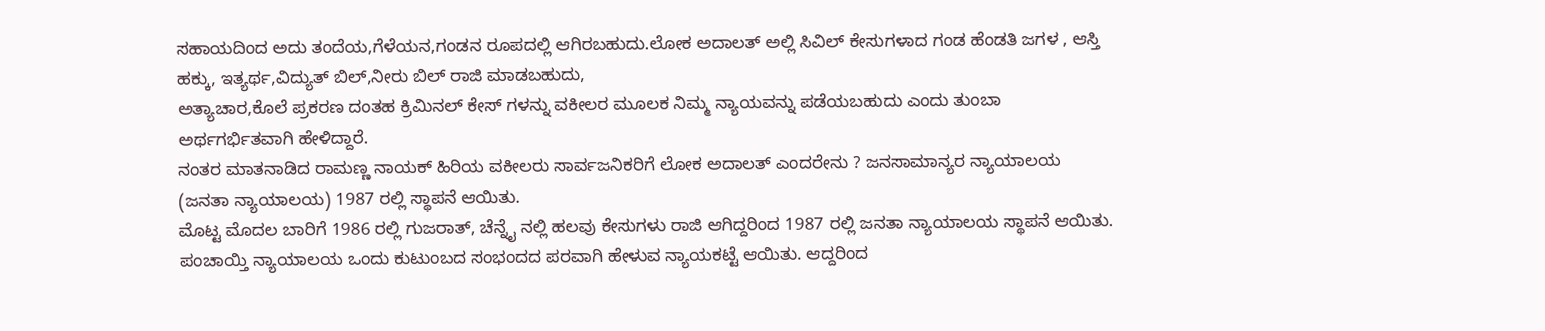ಸಹಾಯದಿಂದ ಅದು ತಂದೆಯ,ಗೆಳೆಯನ,ಗಂಡನ ರೂಪದಲ್ಲಿ ಆಗಿರಬಹುದು.ಲೋಕ ಅದಾಲತ್ ಅಲ್ಲಿ ಸಿವಿಲ್ ಕೇಸುಗಳಾದ ಗಂಡ ಹೆಂಡತಿ ಜಗಳ , ಆಸ್ತಿ ಹಕ್ಕು, ಇತ್ಯರ್ಥ,ವಿದ್ಯುತ್ ಬಿಲ್,ನೀರು ಬಿಲ್ ರಾಜಿ ಮಾಡಬಹುದು,
ಅತ್ಯಾಚಾರ,ಕೊಲೆ ಪ್ರಕರಣ ದಂತಹ ಕ್ರಿಮಿನಲ್ ಕೇಸ್ ಗಳನ್ನು ವಕೀಲರ ಮೂಲಕ ನಿಮ್ಮ ನ್ಯಾಯವನ್ನು ಪಡೆಯಬಹುದು ಎಂದು ತುಂಬಾ ಅರ್ಥಗರ್ಭಿತವಾಗಿ ಹೇಳಿದ್ದಾರೆ.
ನಂತರ ಮಾತನಾಡಿದ ರಾಮಣ್ಣ ನಾಯಕ್ ಹಿರಿಯ ವಕೀಲರು ಸಾರ್ವಜನಿಕರಿಗೆ ಲೋಕ ಅದಾಲತ್ ಎಂದರೇನು ? ಜನಸಾಮಾನ್ಯರ ನ್ಯಾಯಾಲಯ (ಜನತಾ ನ್ಯಾಯಾಲಯ) 1987 ರಲ್ಲಿ ಸ್ಥಾಪನೆ ಆಯಿತು.
ಮೊಟ್ಟ ಮೊದಲ ಬಾರಿಗೆ 1986 ರಲ್ಲಿ ಗುಜರಾತ್, ಚೆನ್ನೈ ನಲ್ಲಿ ಹಲವು ಕೇಸುಗಳು ರಾಜಿ ಆಗಿದ್ದರಿಂದ 1987 ರಲ್ಲಿ ಜನತಾ ನ್ಯಾಯಾಲಯ ಸ್ಥಾಪನೆ ಆಯಿತು. ಪಂಚಾಯ್ತಿ ನ್ಯಾಯಾಲಯ ಒಂದು ಕುಟುಂಬದ ಸಂಭಂದದ ಪರವಾಗಿ ಹೇಳುವ ನ್ಯಾಯಕಟ್ಟೆ ಆಯಿತು. ಆದ್ದರಿಂದ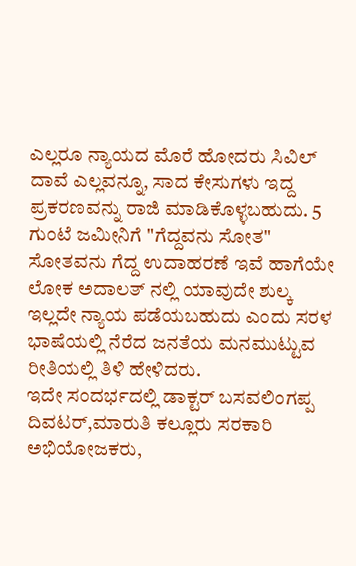ಎಲ್ಲರೂ ನ್ಯಾಯದ ಮೊರೆ ಹೋದರು ಸಿವಿಲ್ ದಾವೆ ಎಲ್ಲವನ್ನೂ, ಸಾದ ಕೇಸುಗಳು ಇದ್ದ ಪ್ರಕರಣವನ್ನು ರಾಜಿ ಮಾಡಿಕೊಳ್ಳಬಹುದು. 5 ಗುಂಟೆ ಜಮೀನಿಗೆ "ಗೆದ್ದವನು ಸೋತ" ಸೋತವನು ಗೆದ್ದ ಉದಾಹರಣೆ ಇವೆ ಹಾಗೆಯೇ ಲೋಕ ಅದಾಲತ್ ನಲ್ಲಿ ಯಾವುದೇ ಶುಲ್ಕ ಇಲ್ಲದೇ ನ್ಯಾಯ ಪಡೆಯಬಹುದು ಎಂದು ಸರಳ ಭಾಷೆಯಲ್ಲಿ ನೆರೆದ ಜನತೆಯ ಮನಮುಟ್ಟುವ ರೀತಿಯಲ್ಲಿ ತಿಳಿ ಹೇಳಿದರು.
ಇದೇ ಸಂದರ್ಭದಲ್ಲಿ ಡಾಕ್ಟರ್ ಬಸವಲಿಂಗಪ್ಪ ದಿವಟರ್,ಮಾರುತಿ ಕಲ್ಲೂರು ಸರಕಾರಿ ಅಭಿಯೋಜಕರು,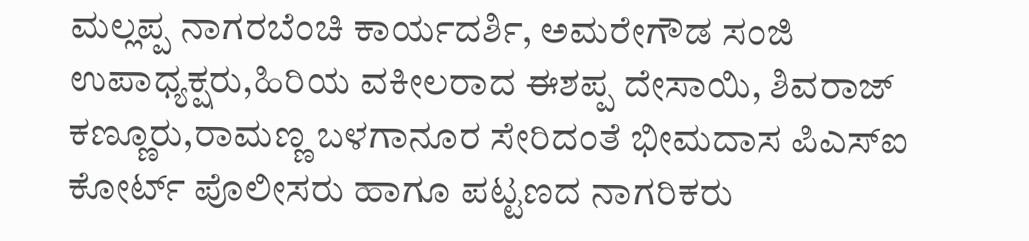ಮಲ್ಲಪ್ಪ ನಾಗರಬೆಂಚಿ ಕಾರ್ಯದರ್ಶಿ, ಅಮರೇಗೌಡ ಸಂಜಿ ಉಪಾಧ್ಯಕ್ಷರು,ಹಿರಿಯ ವಕೀಲರಾದ ಈಶಪ್ಪ ದೇಸಾಯಿ, ಶಿವರಾಜ್ ಕಣ್ಣೂರು,ರಾಮಣ್ಣ ಬಳಗಾನೂರ ಸೇರಿದಂತೆ ಭೀಮದಾಸ ಪಿಎಸ್ಐ ಕೋರ್ಟ್ ಪೊಲೀಸರು ಹಾಗೂ ಪಟ್ಟಣದ ನಾಗರಿಕರು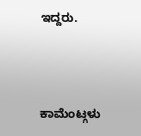ಇದ್ದರು.



ಕಾಮೆಂಟ್ಗಳು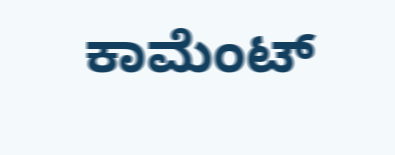ಕಾಮೆಂಟ್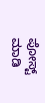ಪೋಸ್ಟ್ ಮಾಡಿ